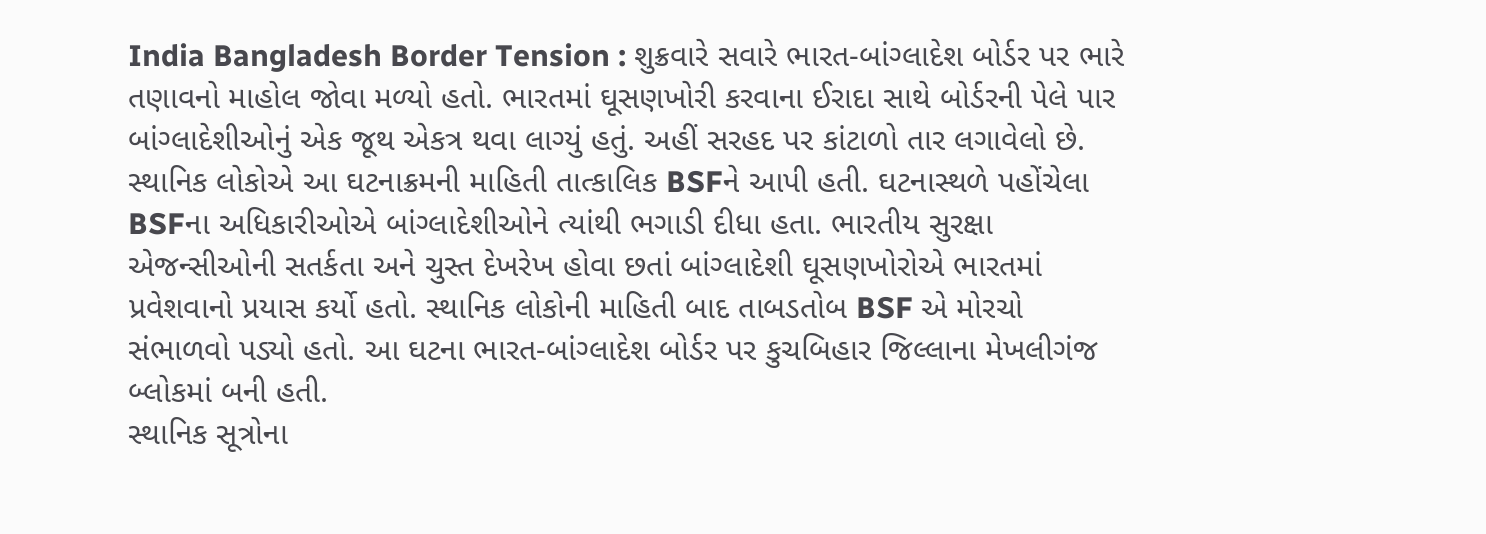India Bangladesh Border Tension : શુક્રવારે સવારે ભારત-બાંગ્લાદેશ બોર્ડર પર ભારે તણાવનો માહોલ જોવા મળ્યો હતો. ભારતમાં ઘૂસણખોરી કરવાના ઈરાદા સાથે બોર્ડરની પેલે પાર બાંગ્લાદેશીઓનું એક જૂથ એકત્ર થવા લાગ્યું હતું. અહીં સરહદ પર કાંટાળો તાર લગાવેલો છે. સ્થાનિક લોકોએ આ ઘટનાક્રમની માહિતી તાત્કાલિક BSFને આપી હતી. ઘટનાસ્થળે પહોંચેલા BSFના અધિકારીઓએ બાંગ્લાદેશીઓને ત્યાંથી ભગાડી દીધા હતા. ભારતીય સુરક્ષા એજન્સીઓની સતર્કતા અને ચુસ્ત દેખરેખ હોવા છતાં બાંગ્લાદેશી ઘૂસણખોરોએ ભારતમાં પ્રવેશવાનો પ્રયાસ કર્યો હતો. સ્થાનિક લોકોની માહિતી બાદ તાબડતોબ BSF એ મોરચો સંભાળવો પડ્યો હતો. આ ઘટના ભારત-બાંગ્લાદેશ બોર્ડર પર કુચબિહાર જિલ્લાના મેખલીગંજ બ્લોકમાં બની હતી.
સ્થાનિક સૂત્રોના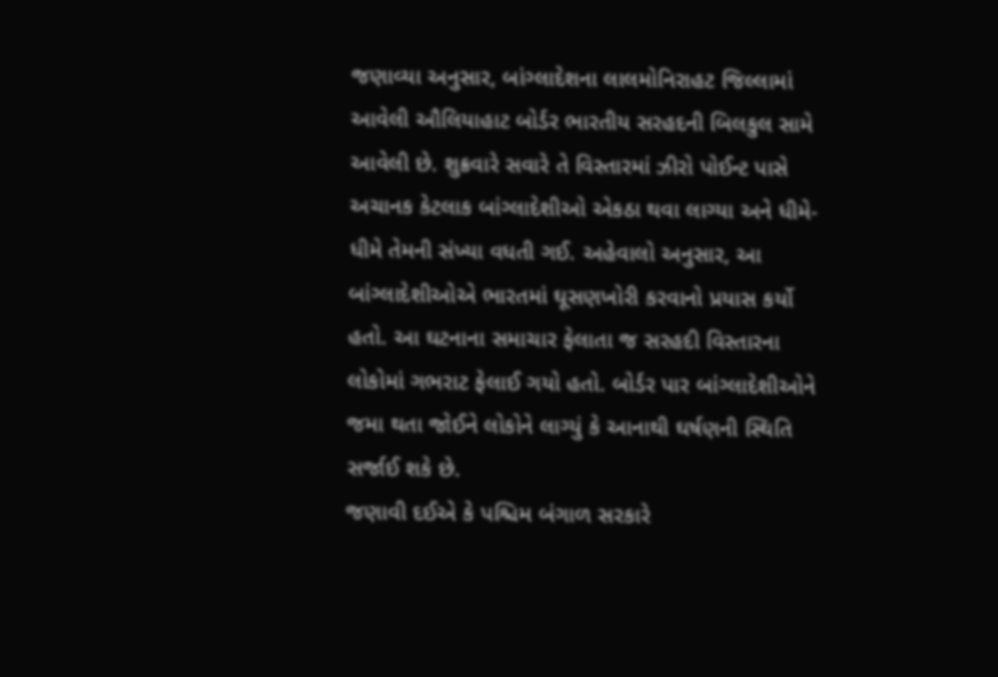જણાવ્યા અનુસાર, બાંગ્લાદેશના લાલમોનિરાહટ જિલ્લામાં આવેલી ઔલિયાહાટ બોર્ડર ભારતીય સરહદની બિલકુલ સામે આવેલી છે. શુક્રવારે સવારે તે વિસ્તારમાં ઝીરો પોઈન્ટ પાસે અચાનક કેટલાક બાંગ્લાદેશીઓ એકઠા થવા લાગ્યા અને ધીમે-ધીમે તેમની સંખ્યા વધતી ગઈ. અહેવાલો અનુસાર, આ બાંગ્લાદેશીઓએ ભારતમાં ઘૂસણખોરી કરવાનો પ્રયાસ કર્યો હતો. આ ઘટનાના સમાચાર ફેલાતા જ સરહદી વિસ્તારના લોકોમાં ગભરાટ ફેલાઈ ગયો હતો. બોર્ડર પાર બાંગ્લાદેશીઓને જમા થતા જોઈને લોકોને લાગ્યું કે આનાથી ઘર્ષણની સ્થિતિ સર્જાઈ શકે છે.
જણાવી દઈએ કે પશ્ચિમ બંગાળ સરકારે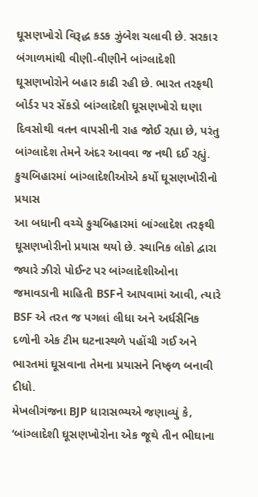ઘૂસણખોરો વિરૂદ્ધ કડક ઝુંબેશ ચલાવી છે. સરકાર બંગાળમાંથી વીણી-વીણીને બાંગ્લાદેશી ઘૂસણખોરોને બહાર કાઢી રહી છે. ભારત તરફથી બોર્ડર પર સેંકડો બાંગ્લાદેશી ઘૂસણખોરો ઘણા દિવસોથી વતન વાપસીની રાહ જોઈ રહ્યા છે, પરંતુ બાંગ્લાદેશ તેમને અંદર આવવા જ નથી દઈ રહ્યું.
કુચબિહારમાં બાંગ્લાદેશીઓએ કર્યો ઘૂસણખોરીનો પ્રયાસ
આ બધાની વચ્ચે કુચબિહારમાં બાંગ્લાદેશ તરફથી ઘૂસણખોરીનો પ્રયાસ થયો છે. સ્થાનિક લોકો દ્વારા જ્યારે ઝીરો પોઈન્ટ પર બાંગ્લાદેશીઓના જમાવડાની માહિતી BSFને આપવામાં આવી, ત્યારે BSF એ તરત જ પગલાં લીધા અને અર્ધસૈનિક દળોની એક ટીમ ઘટનાસ્થળે પહોંચી ગઈ અને ભારતમાં ઘૂસવાના તેમના પ્રયાસને નિષ્ફળ બનાવી દીધો.
મેખલીગંજના BJP ધારાસભ્યએ જણાવ્યું કે, ‘બાંગ્લાદેશી ઘૂસણખોરોના એક જૂથે તીન ભીઘાના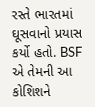રસ્તે ભારતમાં ઘૂસવાનો પ્રયાસ કર્યો હતો. BSF એ તેમની આ કોશિશને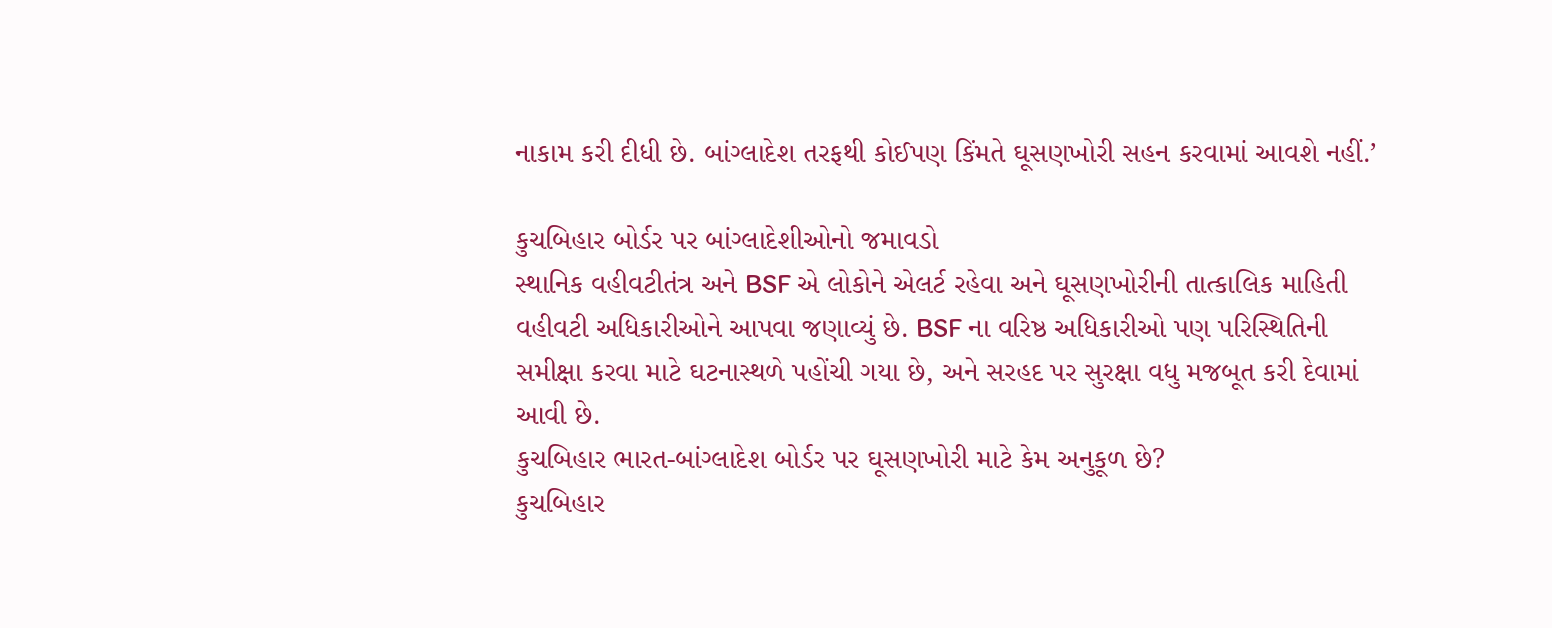નાકામ કરી દીધી છે. બાંગ્લાદેશ તરફથી કોઈપણ કિંમતે ઘૂસણખોરી સહન કરવામાં આવશે નહીં.’

કુચબિહાર બોર્ડર પર બાંગ્લાદેશીઓનો જમાવડો
સ્થાનિક વહીવટીતંત્ર અને BSF એ લોકોને એલર્ટ રહેવા અને ઘૂસણખોરીની તાત્કાલિક માહિતી વહીવટી અધિકારીઓને આપવા જણાવ્યું છે. BSF ના વરિષ્ઠ અધિકારીઓ પણ પરિસ્થિતિની સમીક્ષા કરવા માટે ઘટનાસ્થળે પહોંચી ગયા છે, અને સરહદ પર સુરક્ષા વધુ મજબૂત કરી દેવામાં આવી છે.
કુચબિહાર ભારત-બાંગ્લાદેશ બોર્ડર પર ઘૂસણખોરી માટે કેમ અનુકૂળ છે?
કુચબિહાર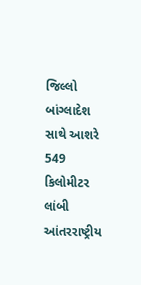જિલ્લો બાંગ્લાદેશ સાથે આશરે 549 કિલોમીટર લાંબી આંતરરાષ્ટ્રીય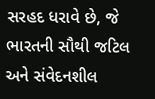સરહદ ધરાવે છે, જે ભારતની સૌથી જટિલ અને સંવેદનશીલ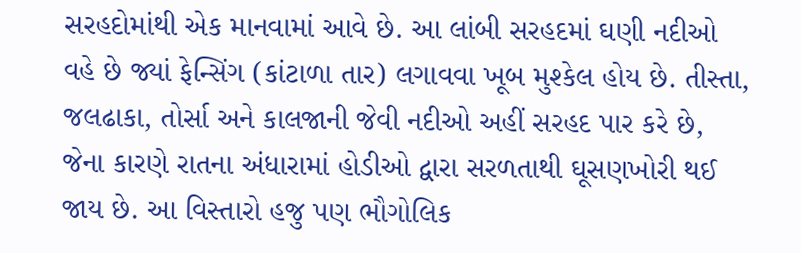સરહદોમાંથી એક માનવામાં આવે છે. આ લાંબી સરહદમાં ઘણી નદીઓ વહે છે જ્યાં ફેન્સિંગ (કાંટાળા તાર) લગાવવા ખૂબ મુશ્કેલ હોય છે. તીસ્તા, જલઢાકા, તોર્સા અને કાલજાની જેવી નદીઓ અહીં સરહદ પાર કરે છે, જેના કારણે રાતના અંધારામાં હોડીઓ દ્વારા સરળતાથી ઘૂસણખોરી થઈ જાય છે. આ વિસ્તારો હજુ પણ ભૌગોલિક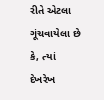રીતે એટલા ગૂંચવાયેલા છે કે, ત્યાં દેખરેખ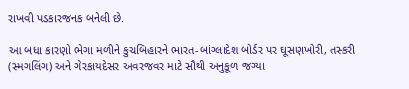રાખવી પડકારજનક બનેલી છે.

આ બધા કારણો ભેગા મળીને કુચબિહારને ભારત-બાંગ્લાદેશ બોર્ડર પર ઘૂસણખોરી, તસ્કરી (સ્મગલિંગ) અને ગેરકાયદેસર અવરજવર માટે સૌથી અનુકૂળ જગ્યા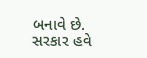બનાવે છે. સરકાર હવે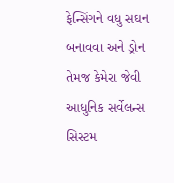ફેન્સિંગને વધુ સઘન બનાવવા અને ડ્રોન તેમજ કેમેરા જેવી આધુનિક સર્વેલન્સ સિસ્ટમ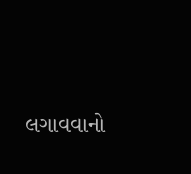લગાવવાનો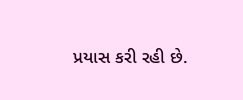પ્રયાસ કરી રહી છે.